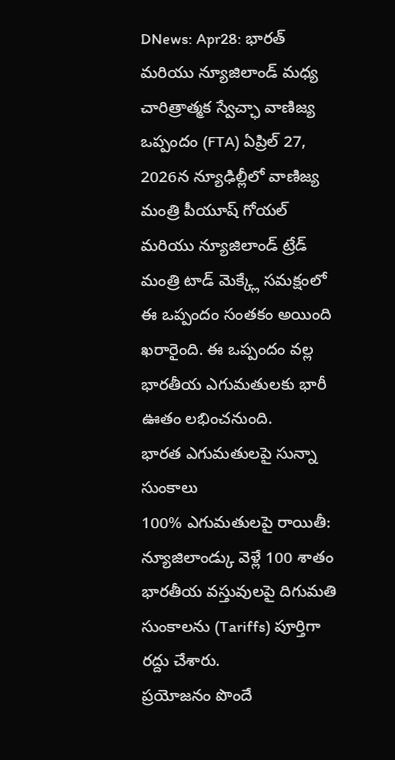DNews: Apr28: భారత్ మరియు న్యూజిలాండ్ మధ్య చారిత్రాత్మక స్వేచ్ఛా వాణిజ్య ఒప్పందం (FTA) ఏప్రిల్ 27, 2026న న్యూఢిల్లీలో వాణిజ్య మంత్రి పీయూష్ గోయల్ మరియు న్యూజిలాండ్ ట్రేడ్ మంత్రి టాడ్ మెక్క్లే సమక్షంలో ఈ ఒప్పందం సంతకం అయింది ఖరారైంది. ఈ ఒప్పందం వల్ల భారతీయ ఎగుమతులకు భారీ ఊతం లభించనుంది.
భారత ఎగుమతులపై సున్నా సుంకాలు
100% ఎగుమతులపై రాయితీ: న్యూజిలాండ్కు వెళ్లే 100 శాతం భారతీయ వస్తువులపై దిగుమతి సుంకాలను (Tariffs) పూర్తిగా రద్దు చేశారు.
ప్రయోజనం పొందే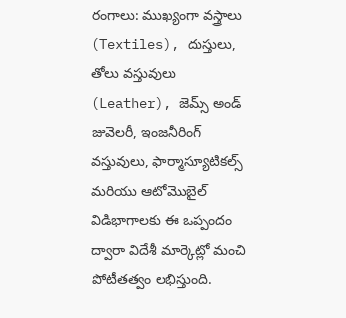రంగాలు: ముఖ్యంగా వస్త్రాలు (Textiles), దుస్తులు, తోలు వస్తువులు (Leather), జెమ్స్ అండ్ జువెలరీ, ఇంజనీరింగ్ వస్తువులు, ఫార్మాస్యూటికల్స్ మరియు ఆటోమొబైల్ విడిభాగాలకు ఈ ఒప్పందం ద్వారా విదేశీ మార్కెట్లో మంచి పోటీతత్వం లభిస్తుంది.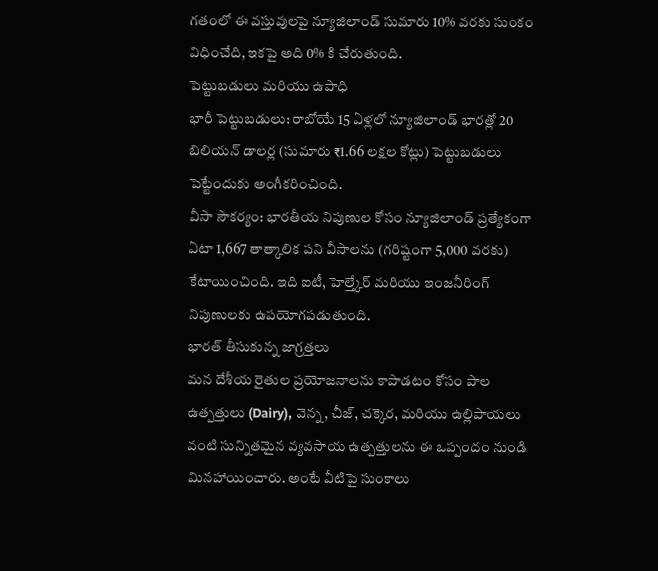గతంలో ఈ వస్తువులపై న్యూజిలాండ్ సుమారు 10% వరకు సుంకం విధించేది, ఇకపై అది 0% కి చేరుతుంది.
పెట్టుబడులు మరియు ఉపాధి
భారీ పెట్టుబడులు: రాబోయే 15 ఏళ్లలో న్యూజిలాండ్ భారత్లో 20 బిలియన్ డాలర్ల (సుమారు ₹1.66 లక్షల కోట్లు) పెట్టుబడులు పెట్టేందుకు అంగీకరించింది.
వీసా సౌకర్యం: భారతీయ నిపుణుల కోసం న్యూజిలాండ్ ప్రత్యేకంగా ఏటా 1,667 తాత్కాలిక పని వీసాలను (గరిష్టంగా 5,000 వరకు) కేటాయించింది. ఇది ఐటీ, హెల్త్కేర్ మరియు ఇంజనీరింగ్ నిపుణులకు ఉపయోగపడుతుంది.
భారత్ తీసుకున్న జాగ్రత్తలు
మన దేశీయ రైతుల ప్రయోజనాలను కాపాడటం కోసం పాల ఉత్పత్తులు (Dairy), వెన్న, చీజ్, చక్కెర, మరియు ఉల్లిపాయలు వంటి సున్నితమైన వ్యవసాయ ఉత్పత్తులను ఈ ఒప్పందం నుండి మినహాయించారు. అంటే వీటిపై సుంకాలు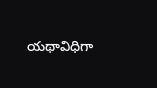యథావిధిగా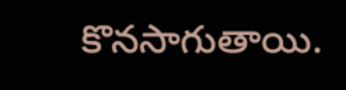కొనసాగుతాయి.